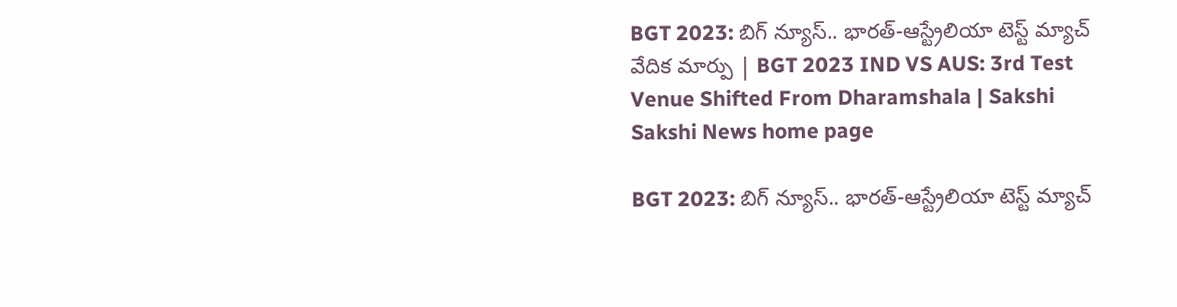BGT 2023: బిగ్‌ న్యూస్‌.. భారత్‌-ఆస్ట్రేలియా టెస్ట్‌ మ్యాచ్‌ వేదిక మార్పు | BGT 2023 IND VS AUS: 3rd Test Venue Shifted From Dharamshala | Sakshi
Sakshi News home page

BGT 2023: బిగ్‌ న్యూస్‌.. భారత్‌-ఆస్ట్రేలియా టెస్ట్‌ మ్యాచ్‌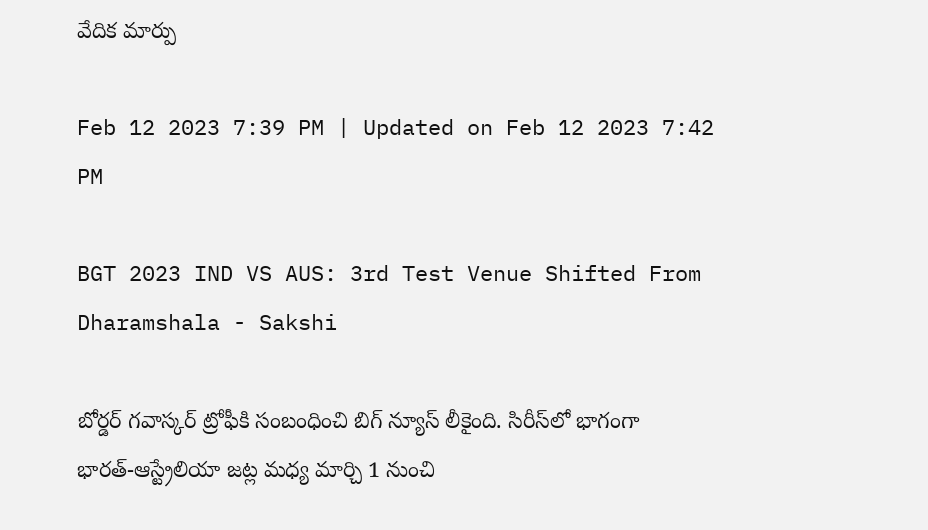వేదిక మార్పు

Feb 12 2023 7:39 PM | Updated on Feb 12 2023 7:42 PM

BGT 2023 IND VS AUS: 3rd Test Venue Shifted From Dharamshala - Sakshi

బోర్డర్‌ గవాస్కర్‌ ట్రోఫీకి సంబంధించి బిగ్‌ న్యూస్‌ లీకైంది. సిరీస్‌లో భాగంగా భారత్‌-ఆస్ట్రేలియా జట్ల మధ్య మార్చి 1 నుంచి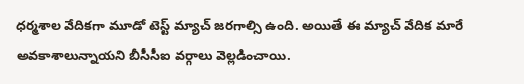ధర్మశాల వేదికగా మూడో టెస్ట్‌ మ్యాచ్‌ జరగాల్సి ఉంది. అయితే ఈ మ్యాచ్‌ వేదిక మారే అవకాశాలున్నాయని బీసీసీఐ వర్గాలు వెల్లడించాయి.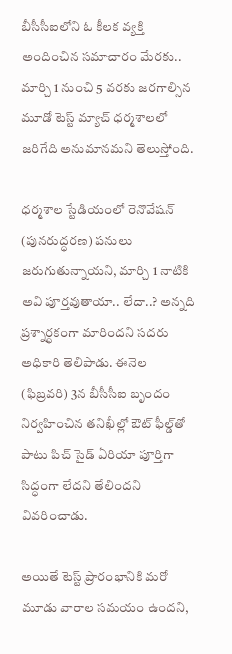బీసీసీఐలోని ఓ కీలక వ్యక్తి అందించిన సమాచారం మేరకు.. మార్చి 1 నుంచి 5 వరకు జరగాల్సిన మూడో టెస్ట్‌ మ్యాచ్‌ ధర్మశాలలో జరిగేది అనుమానమని తెలుస్తోంది.

ధర్మశాల స్టేడియంలో రెనొవేషన్ (పునరుద్ధరణ) పనులు  జరుగుతున్నాయని, మార్చి 1 నాటికి అవి పూర్తవుతాయా.. లేదా..? అన్నది ప్రశ్నార్ధకంగా మారిందని సదరు అధికారి తెలిపాడు. ఈనెల (ఫిబ్రవరి) 3న బీసీసీఐ బృందం నిర్వహించిన తనిఖీల్లో ఔట్ ఫీల్డ్‌తో పాటు పిచ్‌ సైడ్‌ ఏరియా పూర్తిగా సిద్ధంగా లేదని తేలిందని వివరించాడు.

అయితే టెస్ట్‌ ప్రారంభానికి మరో మూడు వారాల సమయం ఉందని,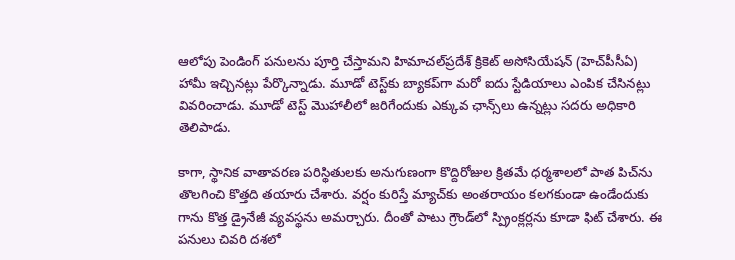ఆలోపు పెండింగ్ పనులను పూర్తి చేస్తామని హిమాచల్‌ప్రదేశ్ క్రికెట్ అసోసియేషన్ (హెచ్‌పీసీఏ) హామీ ఇచ్చినట్లు పేర్కొన్నాడు. మూడో టెస్ట్‌కు బ్యాకప్‌గా మరో ఐదు స్టేడియాలు ఎంపిక చేసినట్లు వివరించాడు. మూడో టెస్ట్‌ మొహాలీలో జరిగేందుకు ఎక్కువ ఛాన్స్‌లు ఉన్నట్లు సదరు అధికారి తెలిపాడు.

కాగా, స్థానిక వాతావరణ పరిస్థితులకు అనుగుణంగా కొద్దిరోజుల క్రితమే ధర్మశాలలో పాత పిచ్‌ను తొలగించి కొత్తది తయారు చేశారు. వర్షం కురిస్తే మ్యాచ్‌కు అంతరాయం కలగకుండా ఉండేందుకు గాను కొత్త డ్రైనేజీ వ్యవస్థను అమర్చారు. దీంతో పాటు గ్రౌండ్‌లో స్ప్రింక్లర్లను కూడా ఫిట్‌ చేశారు. ఈ పనులు చివరి దశలో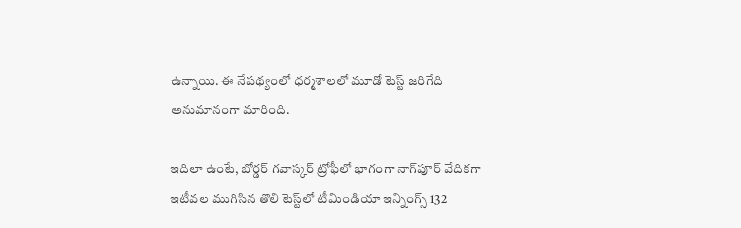ఉన్నాయి. ఈ నేపథ్యంలో ధర్మశాలలో మూడో టెస్ట్‌ జరిగేది అనుమానంగా మారింది.

ఇదిలా ఉంటే, బోర్డర్ గవాస్కర్ ట్రోఫీలో భాగంగా నాగ్‌పూర్ వేదికగా ఇటీవల ముగిసిన తొలి టెస్ట్‌లో టీమిండియా ఇన్నింగ్స్ 132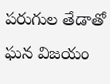పరుగుల తేడాతో ఘన విజయం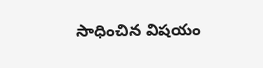సాధించిన విషయం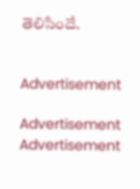తెలిసిందే.


Advertisement

Advertisement
Advertisement